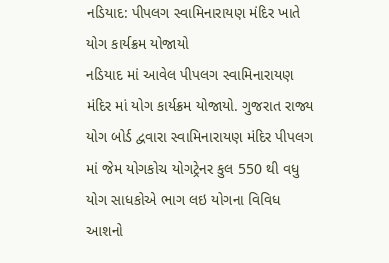નડિયાદ: પીપલગ સ્વામિનારાયણ મંદિર ખાતે યોગ કાર્યક્રમ યોજાયો
નડિયાદ માં આવેલ પીપલગ સ્વામિનારાયણ મંદિર માં યોગ કાર્યક્રમ યોજાયો. ગુજરાત રાજ્ય યોગ બોર્ડ દ્વવારા સ્વામિનારાયણ મંદિર પીપલગ માં જેમ યોગકોચ યોગટ્રેનર કુલ 550 થી વધુ યોગ સાધકોએ ભાગ લઇ યોગના વિવિધ આશનો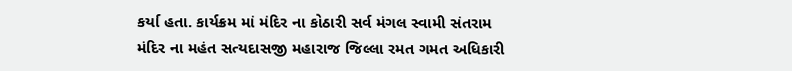કર્યા હતા. કાર્યક્રમ માં મંદિર ના કોઠારી સર્વ મંગલ સ્વામી સંતરામ મંદિર ના મહંત સત્યદાસજી મહારાજ જિલ્લા રમત ગમત અધિકારી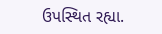ઉપસ્થિત રહ્યા.